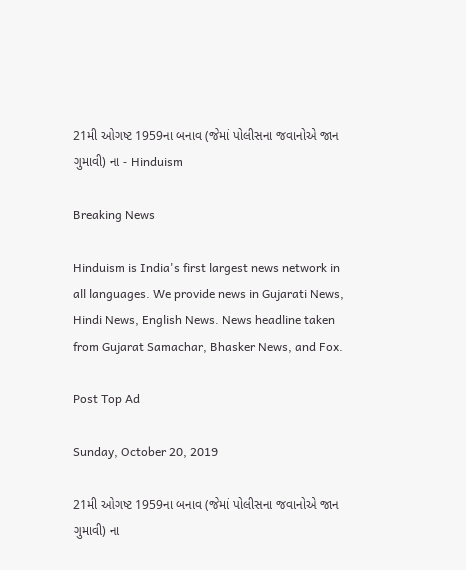21મી ઓગષ્ટ 1959ના બનાવ (જેમાં પોલીસના જવાનોએ જાન ગુમાવી) ના - Hinduism

Breaking News

Hinduism is India's first largest news network in all languages. We provide news in Gujarati News, Hindi News, English News. News headline taken from Gujarat Samachar, Bhasker News, and Fox.

Post Top Ad

Sunday, October 20, 2019

21મી ઓગષ્ટ 1959ના બનાવ (જેમાં પોલીસના જવાનોએ જાન ગુમાવી) ના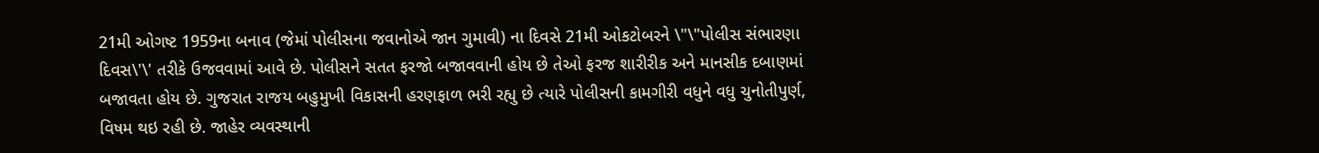21મી ઓગષ્ટ 1959ના બનાવ (જેમાં પોલીસના જવાનોએ જાન ગુમાવી) ના દિવસે 21મી ઓકટોબરને \"\"પોલીસ સંભારણા દિવસ\'\' તરીકે ઉજવવામાં આવે છે. પોલીસને સતત ફરજો બજાવવાની હોય છે તેઓ ફરજ શારીરીક અને માનસીક દબાણમાં બજાવતા હોય છે. ગુજરાત રાજય બહુમુખી વિકાસની હરણફાળ ભરી રહ્યુ છે ત્યારે પોલીસની કામગીરી વધુને વધુ ચુનોતીપુર્ણ, વિષમ થઇ રહી છે. જાહેર વ્યવસ્થાની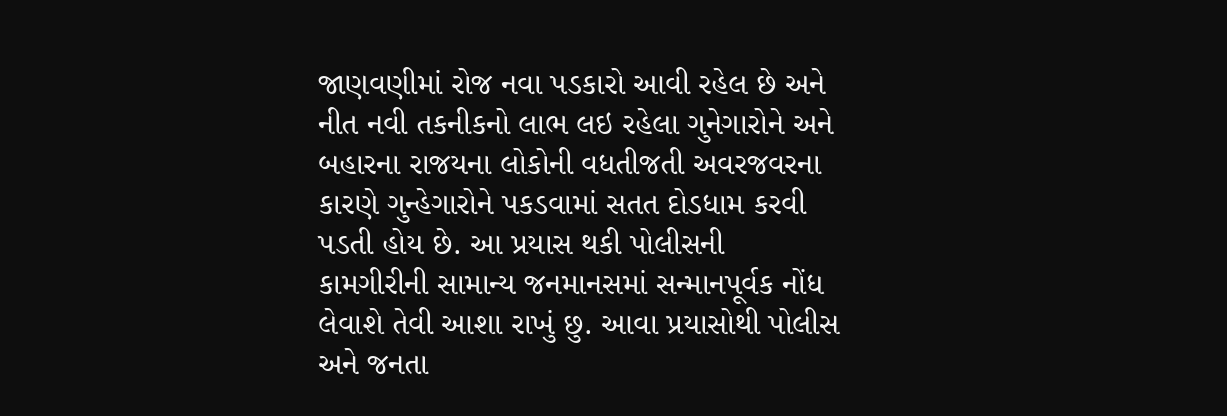જાણવણીમાં રોજ નવા પડકારો આવી રહેલ છે અને નીત નવી તકનીકનો લાભ લઇ રહેલા ગુનેગારોને અને બહારના રાજયના લોકોની વધતીજતી અવરજવરના કારણે ગુન્હેગારોને પકડવામાં સતત દોડધામ કરવી પડતી હોય છે. આ પ્રયાસ થકી પોલીસની કામગીરીની સામાન્ય જનમાનસમાં સન્માનપૂર્વક નોંધ લેવાશે તેવી આશા રાખું છુ. આવા પ્રયાસોથી પોલીસ અને જનતા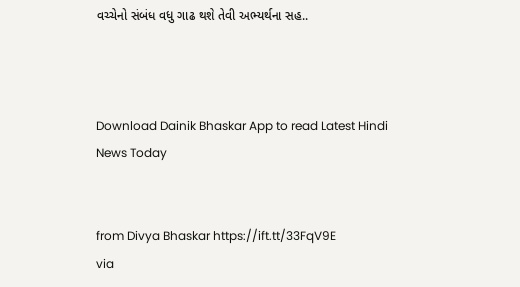વચ્ચેનો સંબંધ વધુ ગાઢ થશે તેવી અભ્યર્થના સહ..



Download Dainik Bhaskar App to read Latest Hindi News Today


from Divya Bhaskar https://ift.tt/33FqV9E
via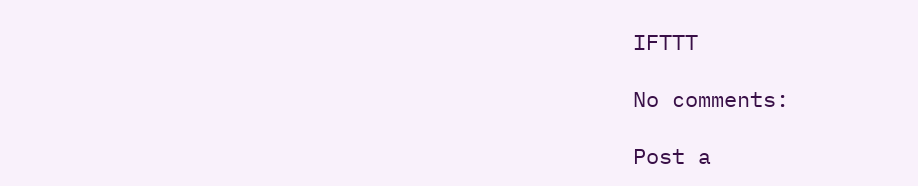IFTTT

No comments:

Post a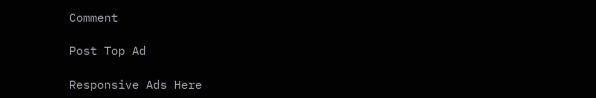Comment

Post Top Ad

Responsive Ads Here